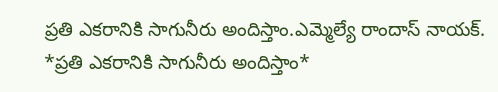ప్రతి ఎకరానికి సాగునీరు అందిస్తాం.ఎమ్మెల్యే రాందాస్ నాయక్.
*ప్రతి ఎకరానికి సాగునీరు అందిస్తాం*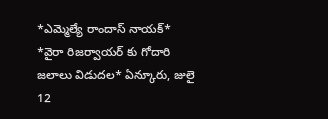*ఎమ్మెల్యే రాందాస్ నాయక్* *వైరా రిజర్వాయర్ కు గోదారి జలాలు విడుదల* ఏన్కూరు, జులై 12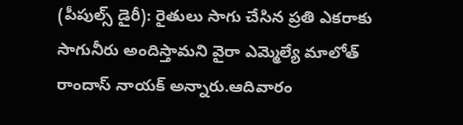(పీపుల్స్ డైరీ): రైతులు సాగు చేసిన ప్రతి ఎకరాకు సాగునీరు అందిస్తామని వైరా ఎమ్మెల్యే మాలోత్ రాందాస్ నాయక్ అన్నారు.ఆదివారం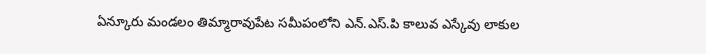ఏన్కూరు మండలం తిమ్మారావుపేట సమీపంలోని ఎన్.ఎస్.పి కాలువ ఎస్కేవు లాకుల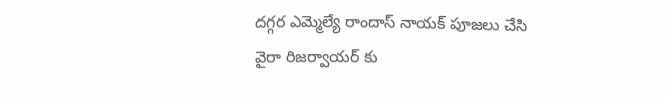దగ్గర ఎమ్మెల్యే రాందాస్ నాయక్ పూజలు చేసి వైరా రిజర్వాయర్ కు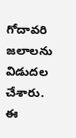గోదావరి జలాలను విడుదల చేశారు. ఈ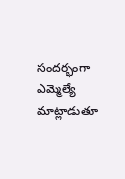సందర్భంగా ఎమ్మెల్యే మాట్లాడుతూ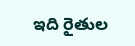ఇది రైతుల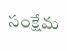సంక్షేమ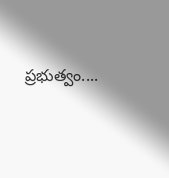ప్రభుత్వం....